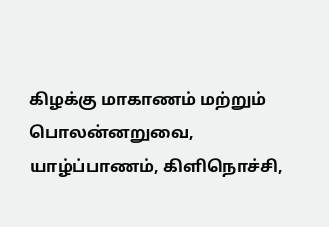கிழக்கு மாகாணம் மற்றும் பொலன்னறுவை, யாழ்ப்பாணம், கிளிநொச்சி,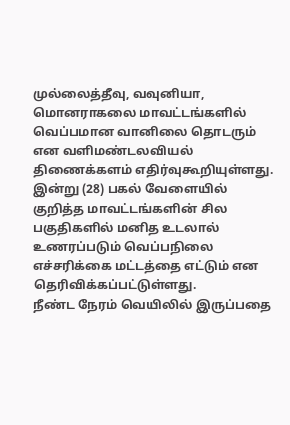முல்லைத்தீவு, வவுனியா, மொனராகலை மாவட்டங்களில் வெப்பமான வானிலை தொடரும் என வளிமண்டலவியல் திணைக்களம் எதிர்வுகூறியுள்ளது.
இன்று (28) பகல் வேளையில் குறித்த மாவட்டங்களின் சில பகுதிகளில் மனித உடலால் உணரப்படும் வெப்பநிலை எச்சரிக்கை மட்டத்தை எட்டும் என தெரிவிக்கப்பட்டுள்ளது.
நீண்ட நேரம் வெயிலில் இருப்பதை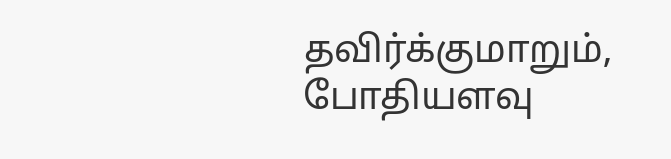தவிர்க்குமாறும், போதியளவு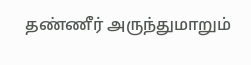தண்ணீர் அருந்துமாறும்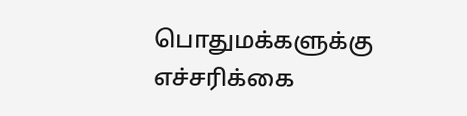பொதுமக்களுக்கு எச்சரிக்கை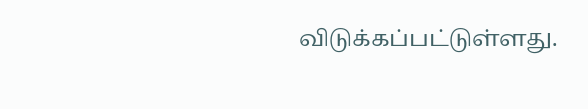விடுக்கப்பட்டுள்ளது.